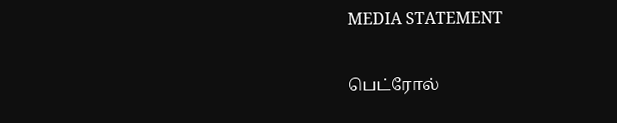MEDIA STATEMENT

பெட்ரோல்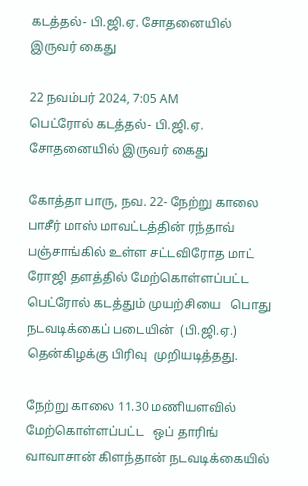கடத்தல்- பி.ஜி.ஏ. சோதனையில் இருவர் கைது

22 நவம்பர் 2024, 7:05 AM
பெட்ரோல் கடத்தல்- பி.ஜி.ஏ. சோதனையில் இருவர் கைது

கோத்தா பாரு, நவ. 22- நேற்று காலை பாசீர் மாஸ் மாவட்டத்தின் ரந்தாவ் பஞ்சாங்கில் உள்ள சட்டவிரோத மாட் ரோஜி தளத்தில் மேற்கொள்ளப்பட்ட  பெட்ரோல் கடத்தும் முயற்சியை   பொது நடவடிக்கைப் படையின்  (பி.ஜி.ஏ.) தென்கிழக்கு பிரிவு  முறியடித்தது.

நேற்று காலை 11.30 மணியளவில் மேற்கொள்ளப்பட்ட   ஒப் தாரிங் வாவாசான் கிளந்தான் நடவடிக்கையில்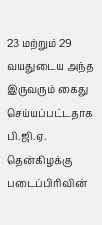23 மற்றும் 29 வயதுடைய அந்த இருவரும் கைது  செய்யப்பட்டதாக பி.ஜி.ஏ. தென்கிழக்கு படைப்பிரிவின்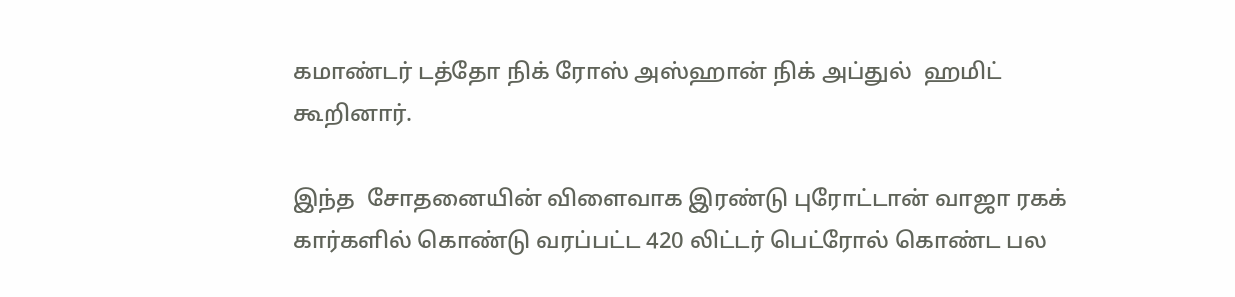கமாண்டர் டத்தோ நிக் ரோஸ் அஸ்ஹான் நிக் அப்துல்  ஹமிட்   கூறினார்.

இந்த  சோதனையின் விளைவாக இரண்டு புரோட்டான் வாஜா ரகக் கார்களில் கொண்டு வரப்பட்ட 420 லிட்டர் பெட்ரோல் கொண்ட பல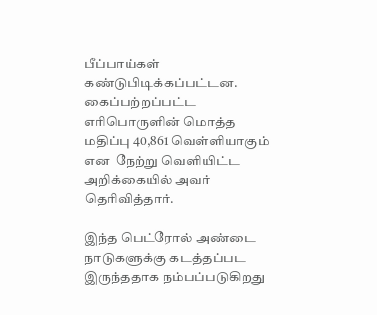பீப்பாய்கள் கண்டுபிடிக்கப்பட்டன. கைப்பற்றப்பட்ட  எரிபொருளின் மொத்த மதிப்பு 40,861 வெள்ளியாகும் என  நேற்று வெளியிட்ட அறிக்கையில் அவர் தெரிவித்தார்.

இந்த பெட்ரோல் அண்டை  நாடுகளுக்கு கடத்தப்பட  இருந்ததாக நம்பப்படுகிறது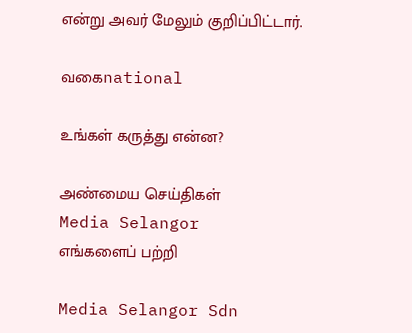என்று அவர் மேலும் குறிப்பிட்டார்.

வகைnational

உங்கள் கருத்து என்ன?

அண்மைய செய்திகள்
Media Selangor
எங்களைப் பற்றி

Media Selangor Sdn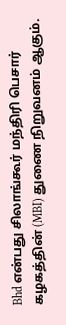Bhd என்பது சிலாங்கூர் மந்திரி பெசார் கழகத்தின் (MBI) துணை நிறுவனம் ஆகும்.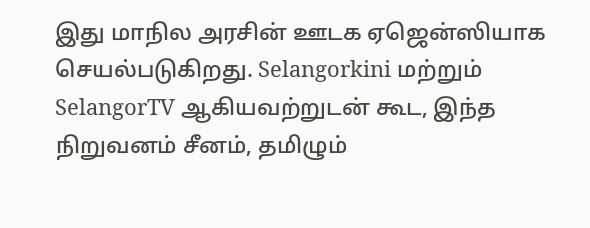இது மாநில அரசின் ஊடக ஏஜென்ஸியாக செயல்படுகிறது. Selangorkini மற்றும் SelangorTV ஆகியவற்றுடன் கூட, இந்த நிறுவனம் சீனம், தமிழும்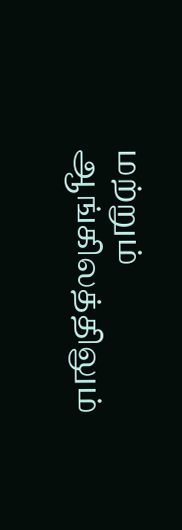மற்றும் ஆங்கிலத்திலும்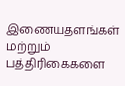இணையதளங்கள் மற்றும் பத்திரிகைகளை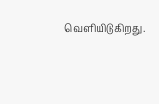வெளியிடுகிறது.